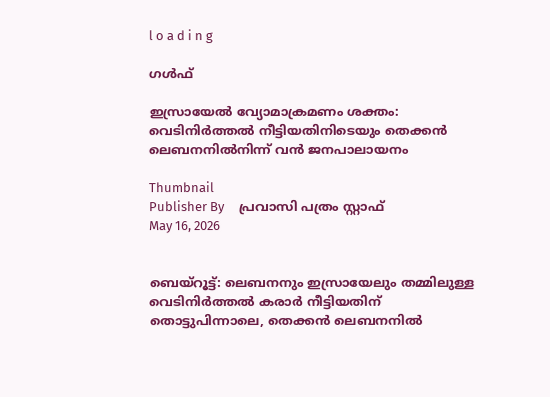l o a d i n g

ഗൾഫ്

ഇസ്രായേല്‍ വ്യോമാക്രമണം ശക്തം: വെടിനിര്‍ത്തല്‍ നീട്ടിയതിനിടെയും തെക്കന്‍ ലെബനനില്‍നിന്ന് വന്‍ ജനപാലായനം

Thumbnail
Publisher By     പ്രവാസി പത്രം സ്റ്റാഫ്
May 16, 2026


ബെയ്‌റൂട്ട്: ലെബനനും ഇസ്രായേലും തമ്മിലുള്ള വെടിനിര്‍ത്തല്‍ കരാര്‍ നീട്ടിയതിന് തൊട്ടുപിന്നാലെ, തെക്കന്‍ ലെബനനില്‍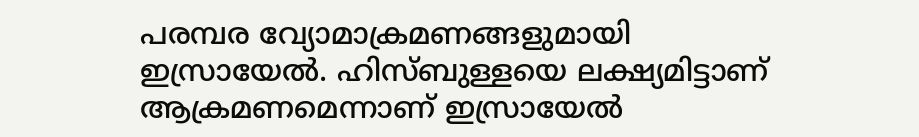പരമ്പര വ്യോമാക്രമണങ്ങളുമായി ഇസ്രായേല്‍. ഹിസ്ബുള്ളയെ ലക്ഷ്യമിട്ടാണ് ആക്രമണമെന്നാണ് ഇസ്രായേല്‍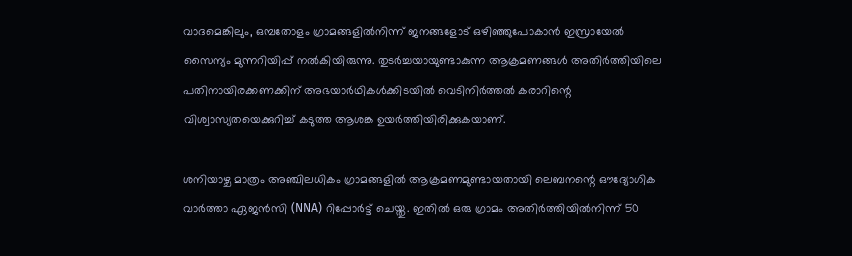വാദമെങ്കിലും, ഒമ്പതോളം ഗ്രാമങ്ങളില്‍നിന്ന് ജനങ്ങളോട് ഒഴിഞ്ഞുപോകാന്‍ ഇസ്രായേല്‍ സൈന്യം മുന്നറിയിപ്പ് നല്‍കിയിരുന്നു. തുടര്‍ച്ചയായുണ്ടാകുന്ന ആക്രമണങ്ങള്‍ അതിര്‍ത്തിയിലെ പതിനായിരക്കണക്കിന് അഭയാര്‍ഥികള്‍ക്കിടയില്‍ വെടിനിര്‍ത്തല്‍ കരാറിന്റെ വിശ്വാസ്യതയെക്കുറിച്ച് കടുത്ത ആശങ്ക ഉയര്‍ത്തിയിരിക്കുകയാണ്.

ശനിയാഴ്ച മാത്രം അഞ്ചിലധികം ഗ്രാമങ്ങളില്‍ ആക്രമണമുണ്ടായതായി ലെബനന്റെ ഔദ്യോഗിക വാര്‍ത്താ ഏജന്‍സി (NNA) റിപ്പോര്‍ട്ട് ചെയ്തു. ഇതില്‍ ഒരു ഗ്രാമം അതിര്‍ത്തിയില്‍നിന്ന് 50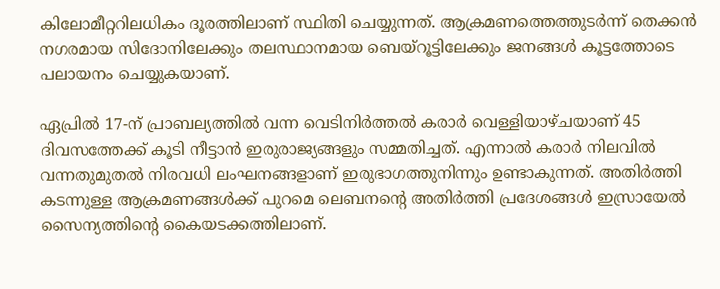കിലോമീറ്ററിലധികം ദൂരത്തിലാണ് സ്ഥിതി ചെയ്യുന്നത്. ആക്രമണത്തെത്തുടര്‍ന്ന് തെക്കന്‍ നഗരമായ സിദോനിലേക്കും തലസ്ഥാനമായ ബെയ്‌റൂട്ടിലേക്കും ജനങ്ങള്‍ കൂട്ടത്തോടെ പലായനം ചെയ്യുകയാണ്.

ഏപ്രില്‍ 17-ന് പ്രാബല്യത്തില്‍ വന്ന വെടിനിര്‍ത്തല്‍ കരാര്‍ വെള്ളിയാഴ്ചയാണ് 45 ദിവസത്തേക്ക് കൂടി നീട്ടാന്‍ ഇരുരാജ്യങ്ങളും സമ്മതിച്ചത്. എന്നാല്‍ കരാര്‍ നിലവില്‍ വന്നതുമുതല്‍ നിരവധി ലംഘനങ്ങളാണ് ഇരുഭാഗത്തുനിന്നും ഉണ്ടാകുന്നത്. അതിര്‍ത്തി കടന്നുള്ള ആക്രമണങ്ങള്‍ക്ക് പുറമെ ലെബനന്റെ അതിര്‍ത്തി പ്രദേശങ്ങള്‍ ഇസ്രായേല്‍ സൈന്യത്തിന്റെ കൈയടക്കത്തിലാണ്.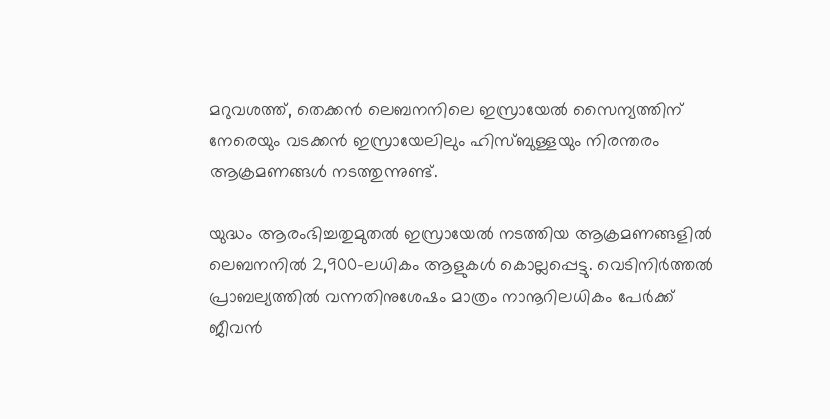മറുവശത്ത്, തെക്കന്‍ ലെബനനിലെ ഇസ്രായേല്‍ സൈന്യത്തിന് നേരെയും വടക്കന്‍ ഇസ്രായേലിലും ഹിസ്ബുള്ളയും നിരന്തരം ആക്രമണങ്ങള്‍ നടത്തുന്നുണ്ട്.

യുദ്ധം ആരംഭിച്ചതുമുതല്‍ ഇസ്രായേല്‍ നടത്തിയ ആക്രമണങ്ങളില്‍ ലെബനനില്‍ 2,900-ലധികം ആളുകള്‍ കൊല്ലപ്പെട്ടു. വെടിനിര്‍ത്തല്‍ പ്രാബല്യത്തില്‍ വന്നതിനുശേഷം മാത്രം നാനൂറിലധികം പേര്‍ക്ക് ജീവന്‍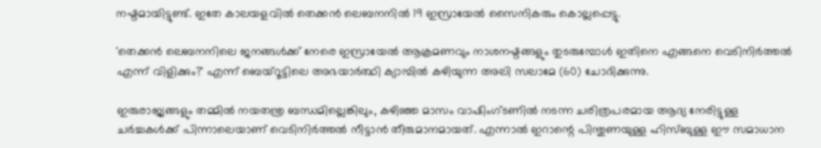നഷ്ടമായിട്ടുണ്ട്. ഇതേ കാലയളവില്‍ തെക്കന്‍ ലെബനനില്‍ 19 ഇസ്രായേല്‍ സൈനികരും കൊല്ലപ്പെട്ടു.

'തെക്കന്‍ ലെബനനിലെ ജനങ്ങള്‍ക്ക് നേരെ ഇസ്രായേല്‍ ആക്രമണവും നാശനഷ്ടങ്ങളും തുടരുമ്പോള്‍ ഇതിനെ എങ്ങനെ വെടിനിര്‍ത്തല്‍ എന്ന് വിളിക്കും?' എന്ന് ബെയ്‌റൂട്ടിലെ അഭയാര്‍ത്ഥി ക്യാമ്പില്‍ കഴിയുന്ന അലി സലാമേ (60) ചോദിക്കുന്നു.

ഇരുരാജ്യങ്ങളും തമ്മില്‍ നയതന്ത്ര ബന്ധമില്ലെങ്കിലും, കഴിഞ്ഞ മാസം വാഷിംഗ്ടണില്‍ നടന്ന ചരിത്രപരമായ ആദ്യ നേരിട്ടുള്ള ചര്‍ച്ചകള്‍ക്ക് പിന്നാലെയാണ് വെടിനിര്‍ത്തല്‍ നീട്ടാന്‍ തീരുമാനമായത്. എന്നാല്‍ ഇറാന്റെ പിന്തുണയുള്ള ഹിസ്ബുള്ള ഈ സമാധാന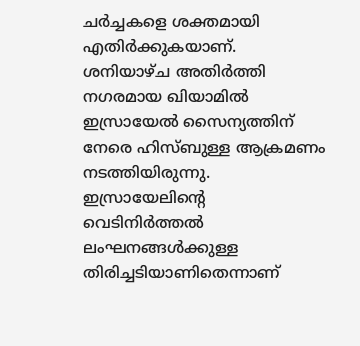ചര്‍ച്ചകളെ ശക്തമായി എതിര്‍ക്കുകയാണ്. ശനിയാഴ്ച അതിര്‍ത്തി നഗരമായ ഖിയാമില്‍ ഇസ്രായേല്‍ സൈന്യത്തിന് നേരെ ഹിസ്ബുള്ള ആക്രമണം നടത്തിയിരുന്നു. ഇസ്രായേലിന്റെ വെടിനിര്‍ത്തല്‍ ലംഘനങ്ങള്‍ക്കുള്ള തിരിച്ചടിയാണിതെന്നാണ്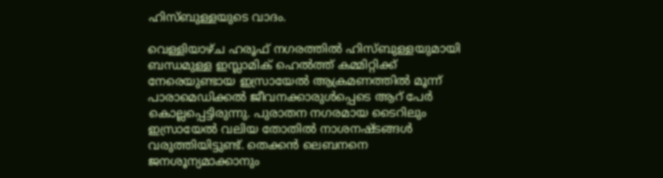ഹിസ്ബുള്ളയുടെ വാദം.

വെള്ളിയാഴ്ച ഹരൂഫ് നഗരത്തില്‍ ഹിസ്ബുള്ളയുമായി ബന്ധമുള്ള ഇസ്ലാമിക് ഹെല്‍ത്ത് കമ്മിറ്റിക്ക് നേരെയുണ്ടായ ഇസ്രായേല്‍ ആക്രമണത്തില്‍ മൂന്ന് പാരാമെഡിക്കല്‍ ജീവനക്കാരുള്‍പ്പെടെ ആറ് പേര്‍ കൊല്ലപ്പെട്ടിരുന്നു. പുരാതന നഗരമായ ടൈറിലും ഇസ്രായേല്‍ വലിയ തോതില്‍ നാശനഷ്ടങ്ങള്‍ വരുത്തിയിട്ടുണ്ട്. തെക്കന്‍ ലെബനനെ ജനശൂന്യമാക്കാനും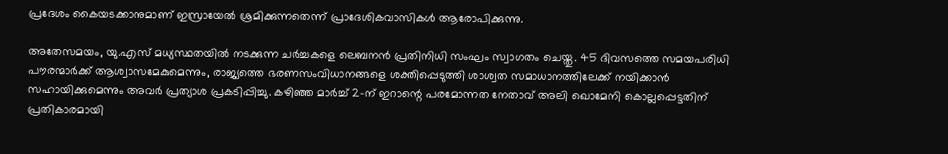പ്രദേശം കൈയടക്കാനുമാണ് ഇസ്രായേല്‍ ശ്രമിക്കുന്നതെന്ന് പ്രാദേശികവാസികള്‍ ആരോപിക്കുന്നു.

അതേസമയം, യു.എസ് മധ്യസ്ഥതയില്‍ നടക്കുന്ന ചര്‍ച്ചകളെ ലെബനന്‍ പ്രതിനിധി സംഘം സ്വാഗതം ചെയ്തു. 45 ദിവസത്തെ സമയപരിധി പൗരന്മാര്‍ക്ക് ആശ്വാസമേകുമെന്നും, രാജ്യത്തെ ഭരണസംവിധാനങ്ങളെ ശക്തിപ്പെടുത്തി ശാശ്വത സമാധാനത്തിലേക്ക് നയിക്കാന്‍ സഹായിക്കുമെന്നും അവര്‍ പ്രത്യാശ പ്രകടിപ്പിച്ചു. കഴിഞ്ഞ മാര്‍ച്ച് 2-ന് ഇറാന്റെ പരമോന്നത നേതാവ് അലി ഖൊമേനി കൊല്ലപ്പെട്ടതിന് പ്രതികാരമായി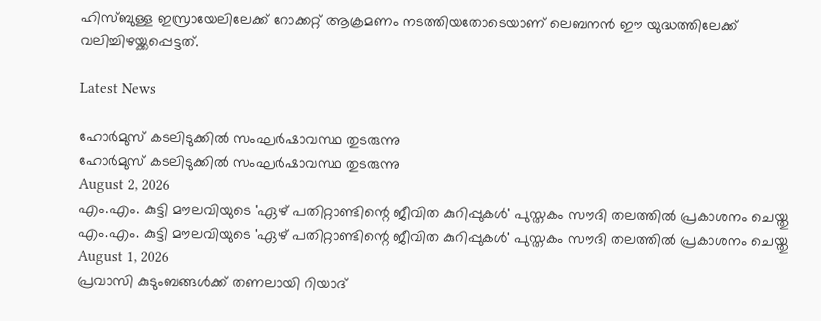ഹിസ്ബുള്ള ഇസ്രായേലിലേക്ക് റോക്കറ്റ് ആക്രമണം നടത്തിയതോടെയാണ് ലെബനന്‍ ഈ യുദ്ധത്തിലേക്ക് വലിച്ചിഴയ്ക്കപ്പെട്ടത്.

Latest News

ഹോര്‍മുസ് കടലിടുക്കില്‍ സംഘര്‍ഷാവസ്ഥ തുടരുന്നു
ഹോര്‍മുസ് കടലിടുക്കില്‍ സംഘര്‍ഷാവസ്ഥ തുടരുന്നു
August 2, 2026
എം.എം. കുട്ടി മൗലവിയുടെ 'ഏഴ് പതിറ്റാണ്ടിന്റെ ജീവിത കുറിപ്പുകള്‍' പുസ്തകം സൗദി തലത്തില്‍ പ്രകാശനം ചെയ്തു
എം.എം. കുട്ടി മൗലവിയുടെ 'ഏഴ് പതിറ്റാണ്ടിന്റെ ജീവിത കുറിപ്പുകള്‍' പുസ്തകം സൗദി തലത്തില്‍ പ്രകാശനം ചെയ്തു
August 1, 2026
പ്രവാസി കുടുംബങ്ങള്‍ക്ക് തണലായി റിയാദ്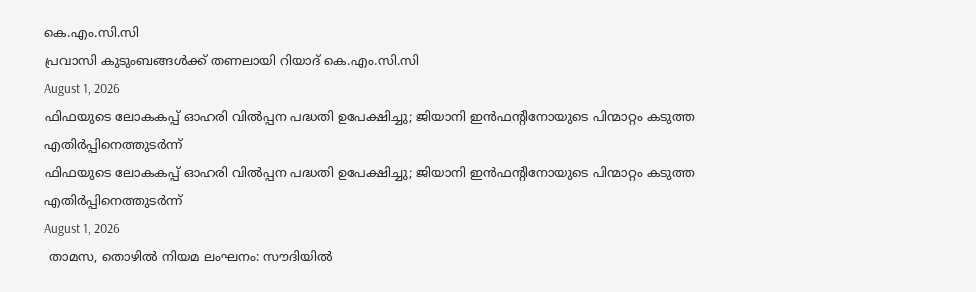കെ.എം.സി.സി
പ്രവാസി കുടുംബങ്ങള്‍ക്ക് തണലായി റിയാദ് കെ.എം.സി.സി
August 1, 2026
ഫിഫയുടെ ലോകകപ്പ് ഓഹരി വില്‍പ്പന പദ്ധതി ഉപേക്ഷിച്ചു; ജിയാനി ഇന്‍ഫന്റിനോയുടെ പിന്മാറ്റം കടുത്ത എതിര്‍പ്പിനെത്തുടര്‍ന്ന്
ഫിഫയുടെ ലോകകപ്പ് ഓഹരി വില്‍പ്പന പദ്ധതി ഉപേക്ഷിച്ചു; ജിയാനി ഇന്‍ഫന്റിനോയുടെ പിന്മാറ്റം കടുത്ത എതിര്‍പ്പിനെത്തുടര്‍ന്ന്
August 1, 2026
 താമസ, തൊഴില്‍ നിയമ ലംഘനം: സൗദിയില്‍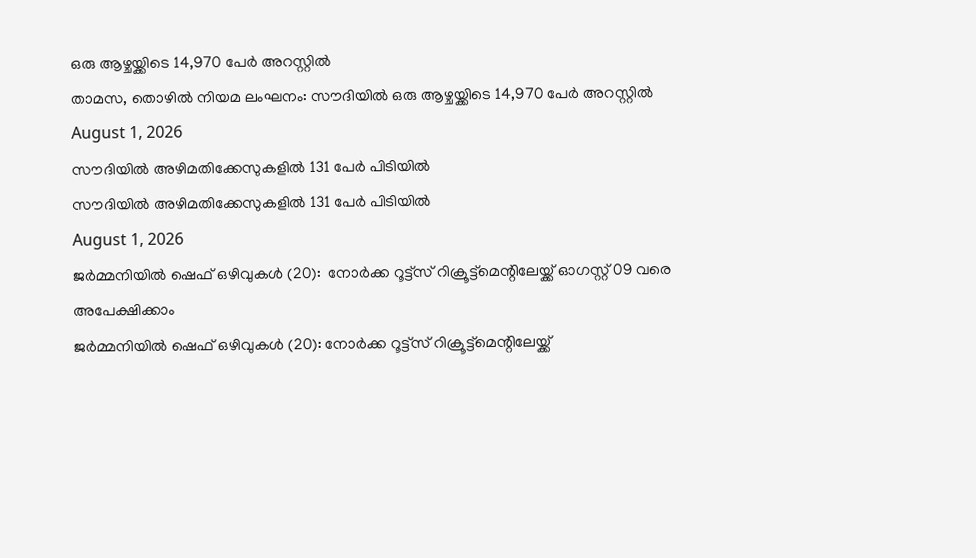ഒരു ആഴ്ചയ്ക്കിടെ 14,970 പേര്‍ അറസ്റ്റില്‍
താമസ, തൊഴില്‍ നിയമ ലംഘനം: സൗദിയില്‍ ഒരു ആഴ്ചയ്ക്കിടെ 14,970 പേര്‍ അറസ്റ്റില്‍
August 1, 2026
സൗദിയില്‍ അഴിമതിക്കേസുകളില്‍ 131 പേര്‍ പിടിയില്‍
സൗദിയില്‍ അഴിമതിക്കേസുകളില്‍ 131 പേര്‍ പിടിയില്‍
August 1, 2026
ജര്‍മ്മനിയില്‍ ഷെഫ് ഒഴിവുകള്‍ (20):  നോര്‍ക്ക റൂട്ട്സ് റിക്രൂട്ട്മെന്റിലേയ്ക്ക് ഓഗസ്റ്റ് 09 വരെ അപേക്ഷിക്കാം
ജര്‍മ്മനിയില്‍ ഷെഫ് ഒഴിവുകള്‍ (20): നോര്‍ക്ക റൂട്ട്സ് റിക്രൂട്ട്മെന്റിലേയ്ക്ക്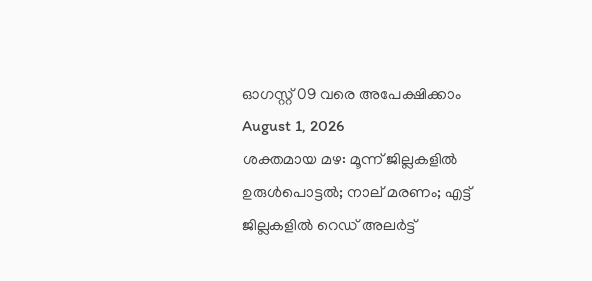ഓഗസ്റ്റ് 09 വരെ അപേക്ഷിക്കാം
August 1, 2026
ശക്തമായ മഴ: മൂന്ന് ജില്ലകളിൽ ഉരുൾപൊട്ടൽ; നാല് മരണം; എട്ട് ജില്ലകളിൽ റെഡ് അലർട്ട്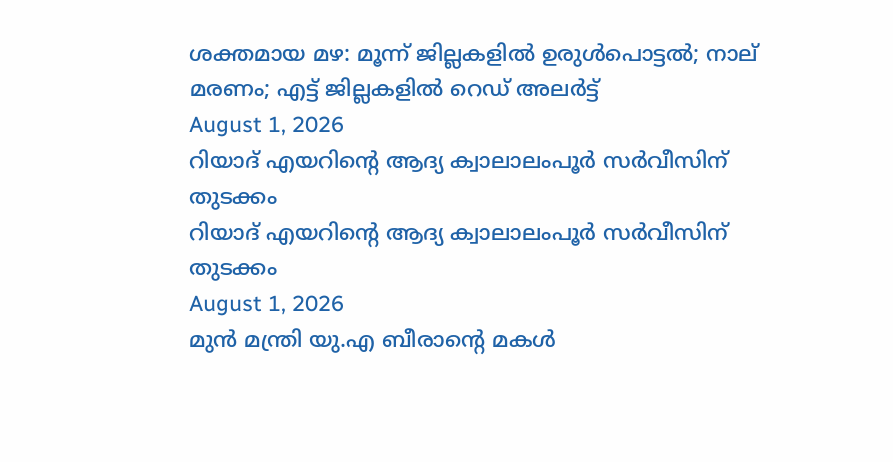ശക്തമായ മഴ: മൂന്ന് ജില്ലകളിൽ ഉരുൾപൊട്ടൽ; നാല് മരണം; എട്ട് ജില്ലകളിൽ റെഡ് അലർട്ട്
August 1, 2026
റിയാദ് എയറിന്റെ ആദ്യ ക്വാലാലംപൂര്‍ സര്‍വീസിന് തുടക്കം
റിയാദ് എയറിന്റെ ആദ്യ ക്വാലാലംപൂര്‍ സര്‍വീസിന് തുടക്കം
August 1, 2026
മുന്‍ മന്ത്രി യു.എ ബീരാന്റെ മകള്‍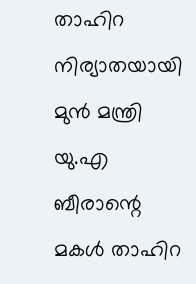താഹിറ നിര്യാതയായി
മുന്‍ മന്ത്രി യു.എ ബീരാന്റെ മകള്‍ താഹിറ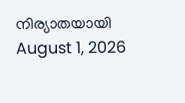നിര്യാതയായി
August 1, 2026